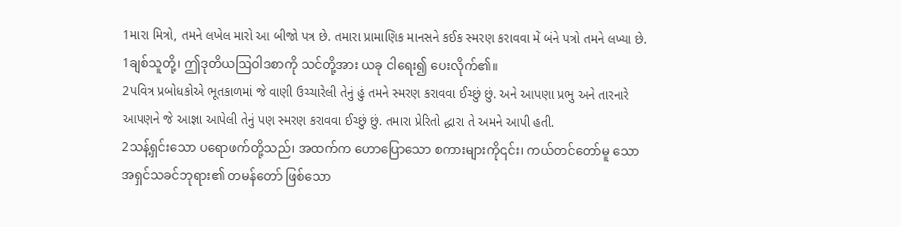1મારા મિત્રો, તમને લખેલ મારો આ બીજો પત્ર છે. તમારા પ્રામાણિક માનસને કઈક સ્મરણ કરાવવા મેં બંને પત્રો તમને લખ્યા છે.
1ချစ်သူတို့၊ ဤဒုတိယဩဝါဒစာကို သင်တို့အား ယခု ငါရေး၍ ပေးလိုက်၏။
2પવિત્ર પ્રબોધકોએ ભૂતકાળમાં જે વાણી ઉચ્ચારેલી તેનું હું તમને સ્મરણ કરાવવા ઈચ્છું છું. અને આપણા પ્રભુ અને તારનારે આપણને જે આજ્ઞા આપેલી તેનું પણ સ્મરણ કરાવવા ઈચ્છું છું. તમારા પ્રેરિતો દ્ધારા તે અમને આપી હતી.
2သန့်ရှင်းသော ပရောဖက်တို့သည်၊ အထက်က ဟောပြောသော စကားများကို၎င်း၊ ကယ်တင်တော်မူ သော အရှင်သခင်ဘုရား၏ တမန်တော် ဖြစ်သော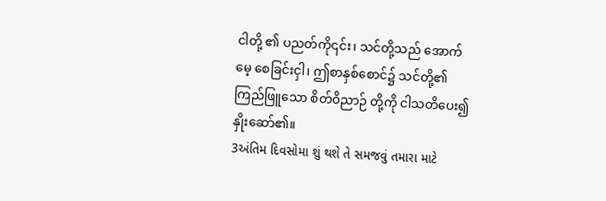ငါတို့ ၏ ပညတ်ကို၎င်း၊ သင်တို့သည် အောက်မေ့ စေခြင်းငှါ၊ ဤစာနှစ်စောင်၌ သင်တို့၏ ကြည်ဖြူသော စိတ်ဝိညာဉ် တို့ကို ငါသတိပေး၍ နှိုးဆော်၏။
3અંતિમ દિવસોમા શું થશે તે સમજવું તમારા માટે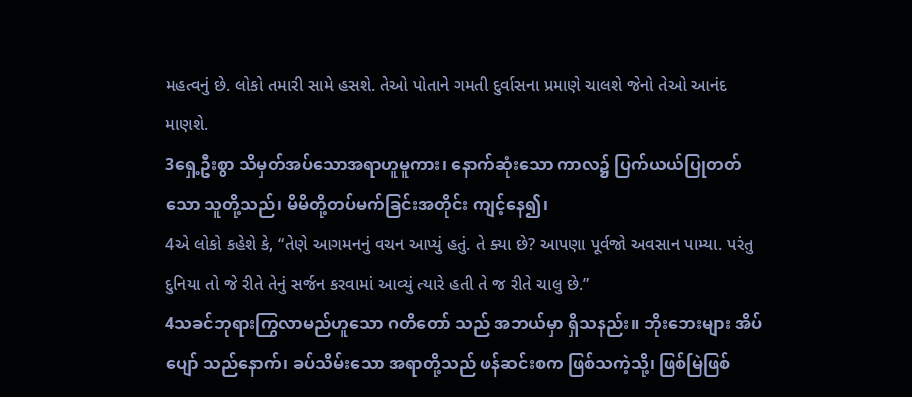મહત્વનું છે. લોકો તમારી સામે હસશે. તેઓ પોતાને ગમતી દુર્વાસના પ્રમાણે ચાલશે જેનો તેઓ આનંદ માણશે.
3ရှေ့ဦးစွာ သိမှတ်အပ်သောအရာဟူမူကား၊ နောက်ဆုံးသော ကာလ၌ ပြက်ယယ်ပြုတတ်သော သူတို့သည်၊ မိမိတို့တပ်မက်ခြင်းအတိုင်း ကျင့်နေ၍၊
4એ લોકો કહેશે કે, “તેણે આગમનનું વચન આપ્યું હતું. તે ક્યા છે? આપણા પૂર્વજો અવસાન પામ્યા. પરંતુ દુનિયા તો જે રીતે તેનું સર્જન કરવામાં આવ્યું ત્યારે હતી તે જ રીતે ચાલુ છે.”
4သခင်ဘုရားကြွလာမည်ဟူသော ဂတိတော် သည် အဘယ်မှာ ရှိသနည်း။ ဘိုးဘေးများ အိပ်ပျော် သည်နောက်၊ ခပ်သိမ်းသော အရာတို့သည် ဖန်ဆင်းစက ဖြစ်သကဲ့သို့၊ ဖြစ်မြဲဖြစ်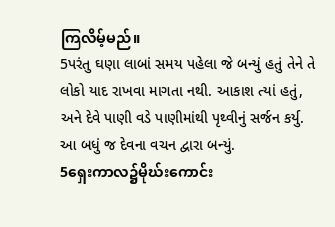ကြလိမ့်မည်။
5પરંતુ ઘણા લાબાં સમય પહેલા જે બન્યું હતું તેને તે લોકો યાદ રાખવા માગતા નથી. આકાશ ત્યાં હતું, અને દેવે પાણી વડે પાણીમાંથી પૃથ્વીનું સર્જન કર્યુ. આ બધું જ દેવના વચન દ્વારા બન્યું.
5ရှေးကာလ၌မိုဃ်းကောင်း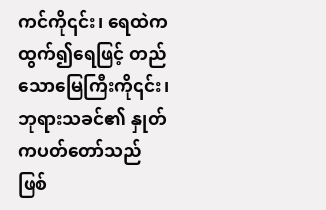ကင်ကို၎င်း၊ ရေထဲက ထွက်၍ရေဖြင့် တည်သောမြေကြီးကို၎င်း၊ ဘုရားသခင်၏ နှုတ်ကပတ်တော်သည် ဖြစ်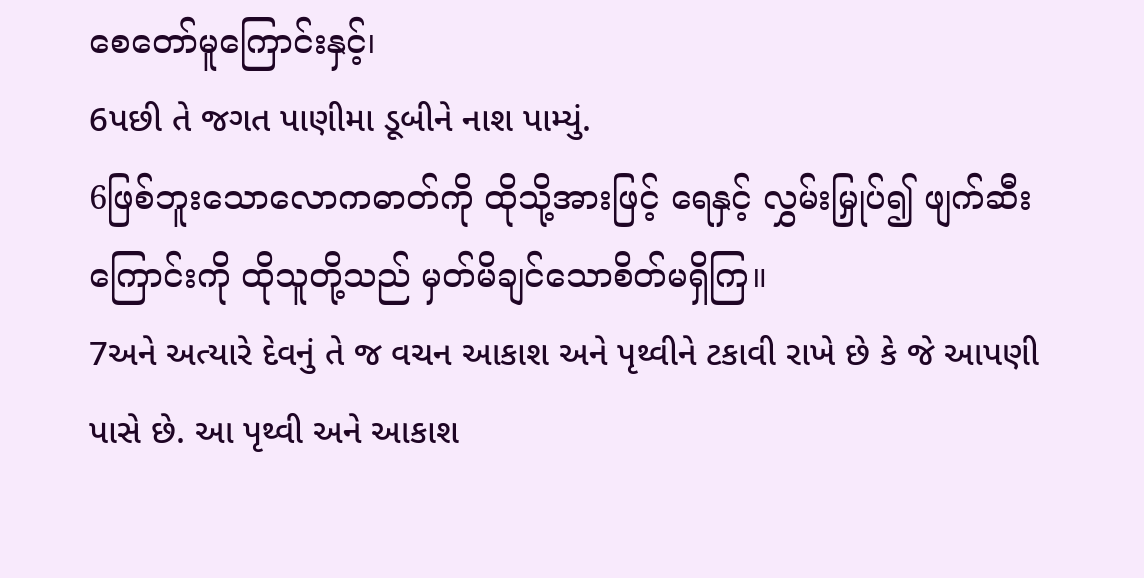စေတော်မူကြောင်းနှင့်၊
6પછી તે જગત પાણીમા ડૂબીને નાશ પામ્યું.
6ဖြစ်ဘူးသောလောကဓာတ်ကို ထိုသို့အားဖြင့် ရေနှင့် လွှမ်းမြှုပ်၍ ဖျက်ဆီးကြောင်းကို ထိုသူတို့သည် မှတ်မိချင်သောစိတ်မရှိကြ။
7અને અત્યારે દેવનું તે જ વચન આકાશ અને પૃથ્વીને ટકાવી રાખે છે કે જે આપણી પાસે છે. આ પૃથ્વી અને આકાશ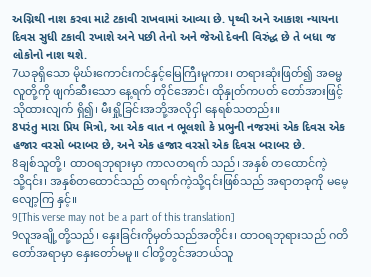અગ્નિથી નાશ કરવા માટે ટકાવી રાખવામાં આવ્યા છે. પૃથ્વી અને આકાશ ન્યાયના દિવસ સુધી ટકાવી રખાશે અને પછી તેનો અને જેઓ દેવની વિરુંદ્ધ છે તે બધા જ લોકોનો નાશ થશે.
7ယခုရှိသော မိုဃ်းကောင်းကင်နှင့်မြေကြီးမူကား၊ တရားဆုံးဖြတ်၍ အဓမ္မလူတို့ကို ဖျက်ဆီးသော နေ့ရက် တိုင်အောင်၊ ထိုနှုတ်ကပတ် တော်အားဖြင့် သိုထားလျက် ရှိ၍၊ မီးရှို့ခြင်းအဘို့အလိုငှါ နေရစ်သတည်း။
8પરંતુ મારા પ્રિય મિત્રો, આ એક વાત ન ભૂલશો કે પ્રભુની નજરમાં એક દિવસ એક હજાર વરસો બરાબર છે, અને એક હજાર વરસો એક દિવસ બરાબર છે.
8ချစ်သူတို့၊ ထာဝရဘုရားမှာ ကာလတရက် သည်၊ အနှစ် တထောင်ကဲ့သို့၎င်း၊ အနှစ်တထောင်သည် တရက်ကဲ့သို့၎င်းဖြစ်သည် အရာတခုကို မမေ့လျော့ကြ နှင့်။
9[This verse may not be a part of this translation]
9လူအချို့တို့သည်၊ နှေးခြင်းကိုမှတ်သည်အတိုင်း၊ ထာဝရဘုရားသည် ဂတိတော်အရာမှာ နှေးတော်မမူ။ ငါတို့တွင်အဘယ်သူ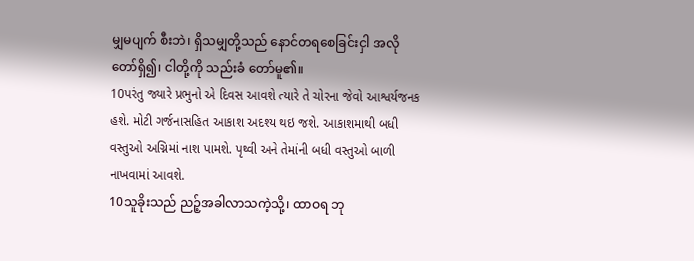မျှမပျက် စီးဘဲ၊ ရှိသမျှတို့သည် နောင်တရစေခြင်းငှါ အလိုတော်ရှိ၍၊ ငါတို့ကို သည်းခံ တော်မူ၏။
10પરંતુ જ્યારે પ્રભુનો એ દિવસ આવશે ત્યારે તે ચોરના જેવો આશ્વર્યજનક હશે. મોટી ગર્જનાસહિત આકાશ અદશ્ય થઇ જશે. આકાશમાથી બધી વસ્તુઓ અગ્નિમાં નાશ પામશે. પૃથ્વી અને તેમાંની બધી વસ્તુઓ બાળી નાખવામાં આવશે.
10သူခိုးသည် ညဉ့်အခါလာသကဲ့သို့၊ ထာဝရ ဘု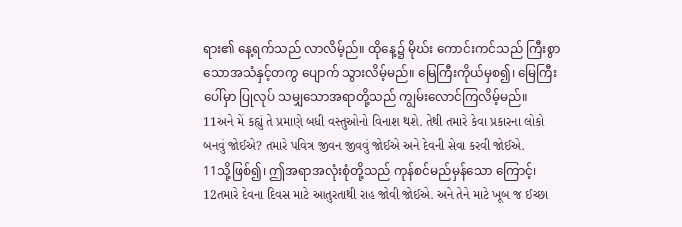ရား၏ နေ့ရက်သည် လာလိမ့်ည်။ ထိုနေ့၌ မိုဃ်း ကောင်းကင်သည် ကြီးစွာသောအသံနှင့်တကွ ပျောက် သွားလိမ့်မည်။ မြေကြီးကိုယ်မှစ၍၊ မြေကြီးပေါ်မှာ ပြုလုပ် သမျှသောအရာတို့သည် ကျွမ်းလောင်ကြလိမ့်မည်။
11અને મેં કહ્યું તે પ્રમાણે બધી વસ્તુઓનો વિનાશ થશે. તેથી તમારે કેવા પ્રકારના લોકો બનવું જોઈએ? તમારે પવિત્ર જીવન જીવવું જોઈએ અને દેવની સેવા કરવી જોઈએ.
11သို့ဖြစ်၍၊ ဤအရာအလုံးစုံတို့သည် ကုန်စင်မည်မှန်သော ကြောင့်၊
12તમારે દેવના દિવસ માટે આતુરતાથી રાહ જોવી જોઈએ. અને તેને માટે ખૂબ જ ઈચ્છા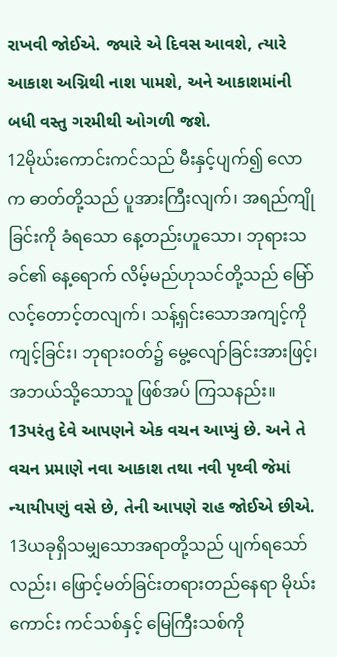રાખવી જોઈએ. જ્યારે એ દિવસ આવશે, ત્યારે આકાશ અગ્નિથી નાશ પામશે, અને આકાશમાંની બધી વસ્તુ ગરમીથી ઓગળી જશે.
12မိုဃ်းကောင်းကင်သည် မီးနှင့်ပျက်၍ လောက ဓာတ်တို့သည် ပူအားကြီးလျက်၊ အရည်ကျိုခြင်းကို ခံရသော နေ့တည်းဟူသော၊ ဘုရားသခင်၏ နေ့ရောက် လိမ့်မည်ဟုသင်တို့သည် မြော်လင့်တောင့်တလျက်၊ သန့်ရှင်းသောအကျင့်ကိုကျင့်ခြင်း၊ ဘုရားဝတ်၌ မွေ့လျော်ခြင်းအားဖြင့်၊ အဘယ်သို့သောသူ ဖြစ်အပ် ကြသနည်း။
13પરંતુ દેવે આપણને એક વચન આપ્યું છે. અને તે વચન પ્રમાણે નવા આકાશ તથા નવી પૃથ્વી જેમાં ન્યાયીપણું વસે છે, તેની આપણે રાહ જોઈએ છીએ.
13ယခုရှိသမျှသောအရာတို့သည် ပျက်ရသော် လည်း၊ ဖြောင့်မတ်ခြင်းတရားတည်နေရာ မိုဃ်းကောင်း ကင်သစ်နှင့် မြေကြီးသစ်ကို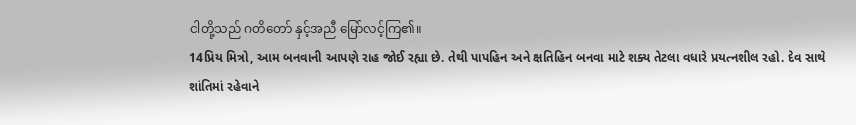ငါတို့သည် ဂတိတော် နှင့်အညီ မြော်လင့်ကြ၏။
14પ્રિય મિત્રો, આમ બનવાની આપણે રાહ જોઈ રહ્યા છે. તેથી પાપહિન અને ક્ષતિહિન બનવા માટે શક્ય તેટલા વધારે પ્રયત્નશીલ રહો. દેવ સાથે શાંતિમાં રહેવાને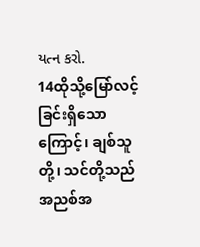યત્ન કરો.
14ထိုသို့မြော်လင့်ခြင်းရှိသောကြောင့်၊ ချစ်သူတို့၊ သင်တို့သည် အညစ်အ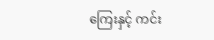ကြေးနှင့် ကင်း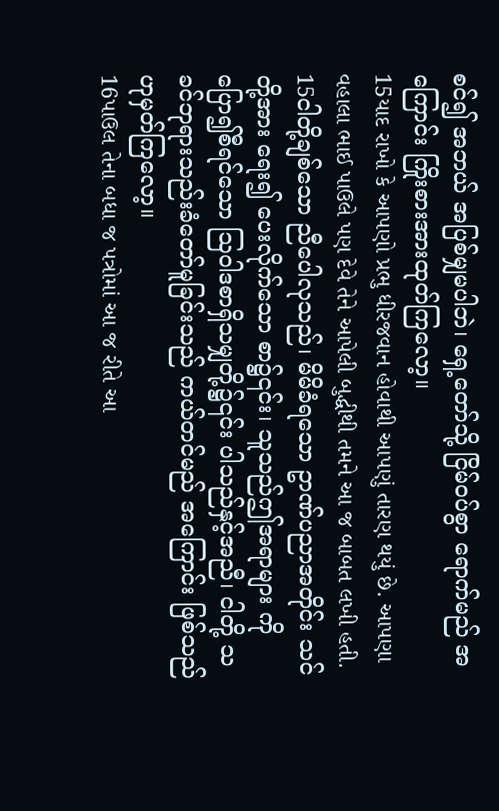စင်၍ အဘယ် အပြစ်မျှမပါဘဲ၊ ရှေ့တော်သို့ ငြိမ်ဝပ်စွာ ရောက်မည် အကြောင်း ကြိုးစားအားထုတ်ကြလော့။
15યાદ રાખો કે આપણો પ્રભુ ધીરજવાન હોવાથી આપણું તારણ થયું છે. આપણા વહાલા ભાઈ પાઉલે પણ દેવે તેને આપેલી બુદ્ધીથી તમને આ જ બાબત લખી હતી.
15ငါတို့ချစ်သော ညီပေါလုသည်၊ မိမိခံရသော ဥာဏ်ပညာအတိုင်း သင်တို့အား ရေး၍ ပေးလိုက်သော စာ၌၎င်း၊ သူသည်ဤအရာများ ကိုပြော၍စီရင်သော ဩဝါဒစာရှိသမျှတို့၌၎င်း ပါသည်နှင့်အညီ၊ ငါတို့ သခင်ဘုရားသည်းခံတော်မူခြင်းသည် ကယ်တင်မည် အကြောင်း ဖြစ်သည်ဟုမှတ်ကြလော့။
16પાઉલ તેના બધા જ પત્રોમાં આ જ રીતે આ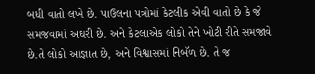બધી વાતો લખે છે. પાઉલના પત્રોમાં કેટલીક એવી વાતો છે કે જે સમજવામાં અઘરી છે. અને કેટલાએક લોકો તેને ખોટી રીતે સમજાવે છે.તે લોકો આજ્ઞાત છે, અને વિશ્વાસમાં નિબૅળ છે. તે જ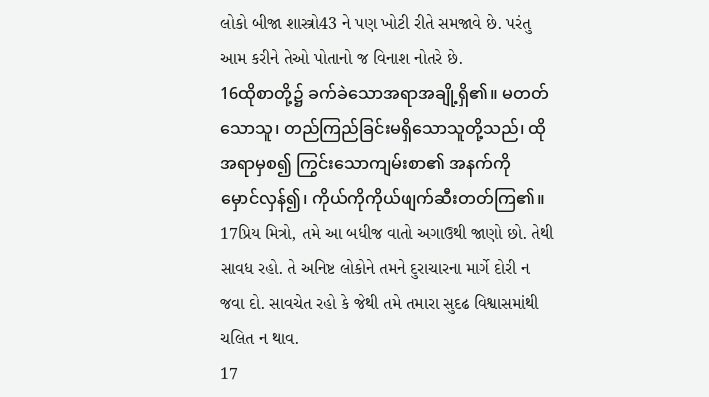લોકો બીજા શાસ્ત્રો43 ને પણ ખોટી રીતે સમજાવે છે. પરંતુ આમ કરીને તેઓ પોતાનો જ વિનાશ નોતરે છે.
16ထိုစာတို့၌ ခက်ခဲသောအရာအချို့ရှိ၏။ မတတ်သောသူ၊ တည်ကြည်ခြင်းမရှိသောသူတို့သည်၊ ထိုအရာမှစ၍ ကြွင်းသောကျမ်းစာ၏ အနက်ကို မှောင်လှန်၍၊ ကိုယ်ကိုကိုယ်ဖျက်ဆီးတတ်ကြ၏။
17પ્રિય મિત્રો, તમે આ બધીજ વાતો અગાઉથી જાણો છો. તેથી સાવધ રહો. તે અનિષ્ટ લોકોને તમને દુરાચારના માર્ગે દોરી ન જવા દો. સાવચેત રહો કે જેથી તમે તમારા સુદઢ વિશ્વાસમાંથી ચલિત ન થાવ.
17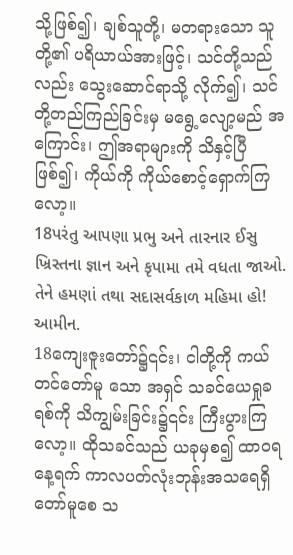သို့ဖြစ်၍၊ ချစ်သူတို့၊ မတရားသော သူတို့၏ ပရိယာယ်အားဖြင့်၊ သင်တို့သည်လည်း သွေးဆောင်ရာသို့ လိုက်၍၊ သင်တို့တည်ကြည်ခြင်းမှ မရွေ့လျော့မည် အကြောင်း၊ ဤအရာများကို သိနှင့်ပြီဖြစ်၍၊ ကိုယ်ကို ကိုယ်စောင့်ရှောက်ကြလော့။
18પરંતુ આપણા પ્રભુ અને તારનાર ઈસુ ખ્રિસ્તના જ્ઞાન અને કૃપામા તમે વધતા જાઓ. તેને હમણાં તથા સદાસર્વકાળ મહિમા હો! આમીન.
18ကျေးဇူးတော်၌၎င်း၊ ငါတို့ကို ကယ်တင်တော်မူ သော အရှင် သခင်ယေရှုခရစ်ကို သိကျွမ်းခြင်း၌၎င်း ကြီးပွားကြလော့။ ထိုသခင်သည် ယခုမှစ၍ ထာဝရ နေ့ရက် ကာလပတ်လုံးဘုန်းအသရေရှိတော်မူစေ သ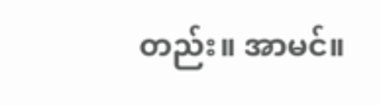တည်း။ အာမင်။